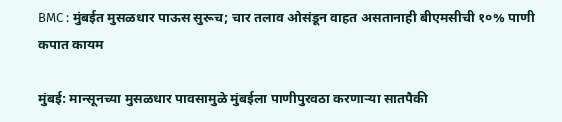BMC : मुंबईत मुसळधार पाऊस सुरूच; चार तलाव ओसंडून वाहत असतानाही बीएमसीची १०% पाणी कपात कायम

मुंबई: मान्सूनच्या मुसळधार पावसामुळे मुंबईला पाणीपुरवठा करणाऱ्या सातपैकी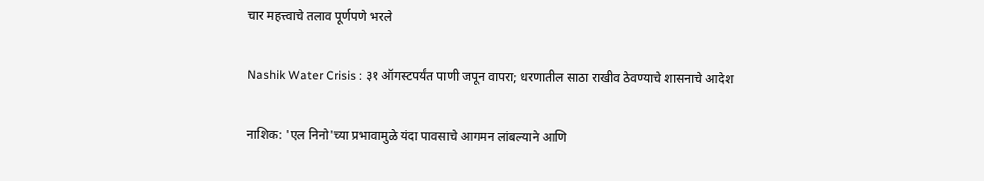चार महत्त्वाचे तलाव पूर्णपणे भरले

Nashik Water Crisis : ३१ ऑगस्टपर्यंत पाणी जपून वापरा; धरणातील साठा राखीव ठेवण्याचे शासनाचे आदेश

नाशिक: 'एल निनो'च्या प्रभावामुळे यंदा पावसाचे आगमन लांबल्याने आणि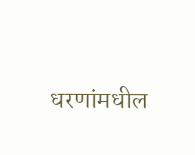धरणांमधील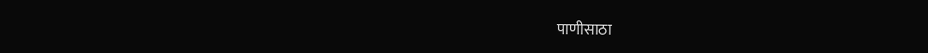पाणीसाठा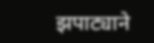झपाट्याने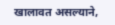खालावत असल्याने,